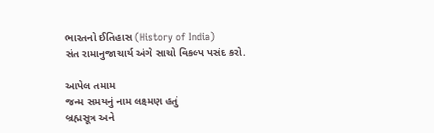ભારતનો ઈતિહાસ (History of India)
સંત રામાનુજાચાર્ય અંગે સાચો વિકલ્પ પસંદ કરો.

આપેલ તમામ
જન્મ સમયનું નામ લક્ષ્મણ હતું
બ્રહ્મસૂત્ર અને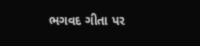ભગવદ ગીતા પર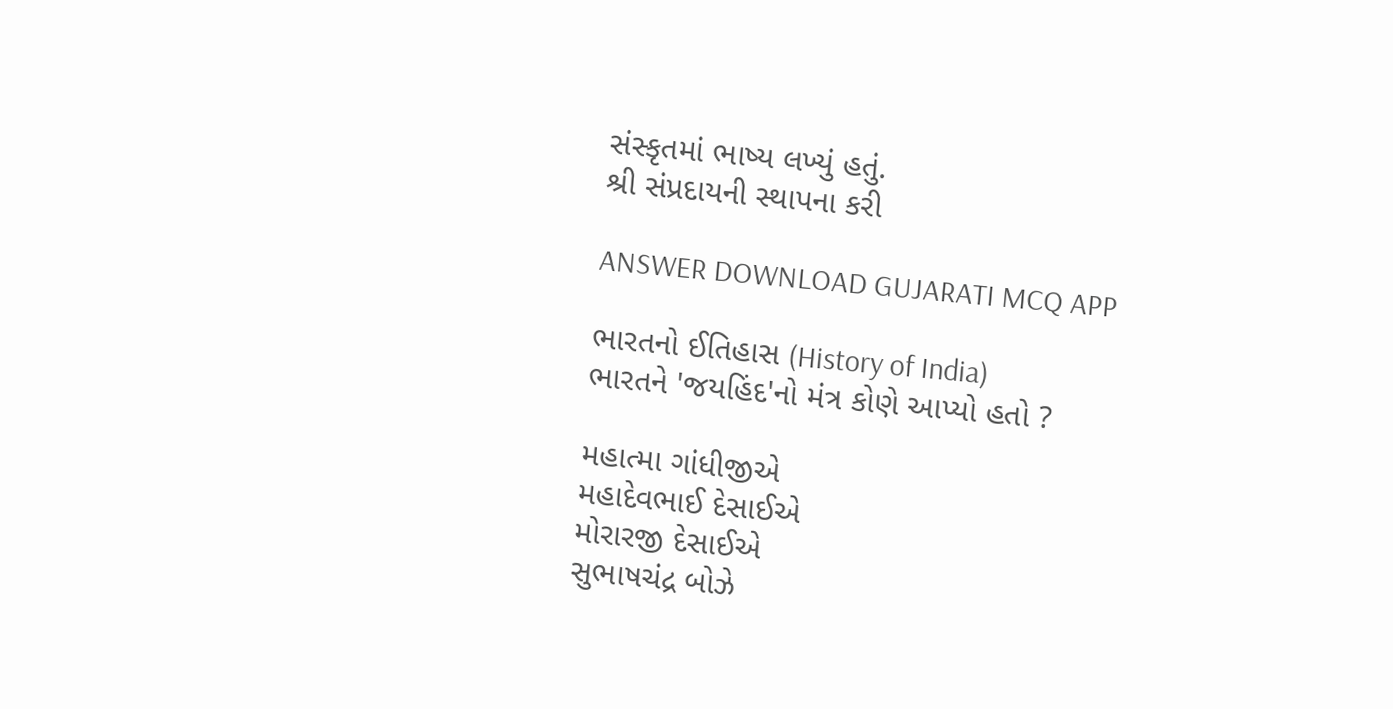સંસ્કૃતમાં ભાષ્ય લખ્યું હતું.
શ્રી સંપ્રદાયની સ્થાપના કરી

ANSWER DOWNLOAD GUJARATI MCQ APP

ભારતનો ઈતિહાસ (History of India)
ભારતને 'જયહિંદ'નો મંત્ર કોણે આપ્યો હતો ?

મહાત્મા ગાંધીજીએ
મહાદેવભાઈ દેસાઈએ
મોરારજી દેસાઈએ
સુભાષચંદ્ર બોઝે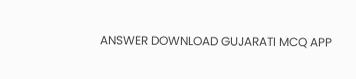ANSWER DOWNLOAD GUJARATI MCQ APP